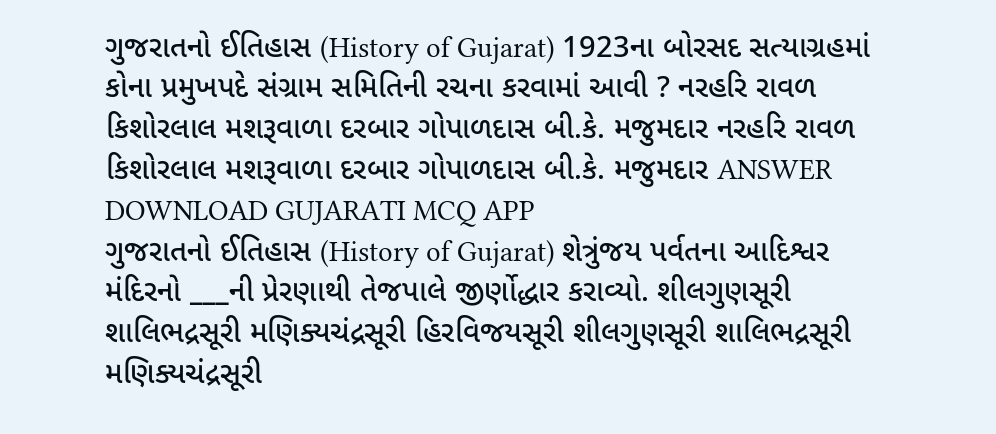ગુજરાતનો ઈતિહાસ (History of Gujarat) 1923ના બોરસદ સત્યાગ્રહમાં કોના પ્રમુખપદે સંગ્રામ સમિતિની રચના કરવામાં આવી ? નરહરિ રાવળ કિશોરલાલ મશરૂવાળા દરબાર ગોપાળદાસ બી.કે. મજુમદાર નરહરિ રાવળ કિશોરલાલ મશરૂવાળા દરબાર ગોપાળદાસ બી.કે. મજુમદાર ANSWER DOWNLOAD GUJARATI MCQ APP
ગુજરાતનો ઈતિહાસ (History of Gujarat) શેત્રુંજય પર્વતના આદિશ્વર મંદિરનો ___ની પ્રેરણાથી તેજપાલે જીર્ણોદ્ધાર કરાવ્યો. શીલગુણસૂરી શાલિભદ્રસૂરી મણિક્યચંદ્રસૂરી હિરવિજયસૂરી શીલગુણસૂરી શાલિભદ્રસૂરી મણિક્યચંદ્રસૂરી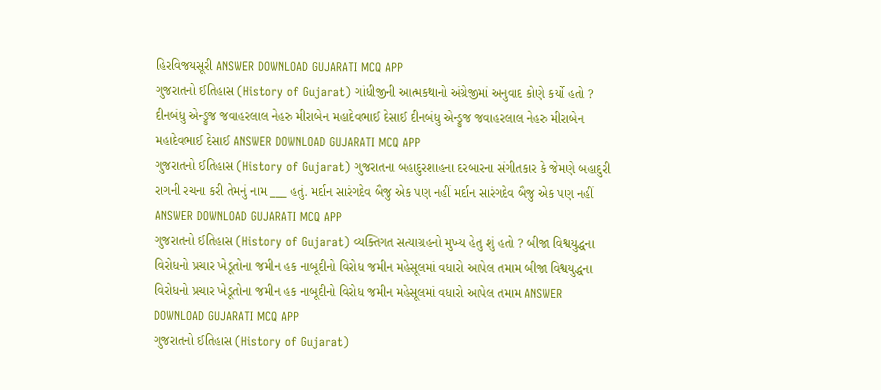હિરવિજયસૂરી ANSWER DOWNLOAD GUJARATI MCQ APP
ગુજરાતનો ઈતિહાસ (History of Gujarat) ગાંધીજીની આત્મકથાનો અંગ્રેજીમાં અનુવાદ કોણે કર્યો હતો ? દીનબંધુ એન્ડ્રુજ જવાહરલાલ નેહરુ મીરાબેન મહાદેવભાઈ દેસાઈ દીનબંધુ એન્ડ્રુજ જવાહરલાલ નેહરુ મીરાબેન મહાદેવભાઈ દેસાઈ ANSWER DOWNLOAD GUJARATI MCQ APP
ગુજરાતનો ઈતિહાસ (History of Gujarat) ગુજરાતના બહાદુરશાહના દરબારના સંગીતકાર કે જેમણે બહાદુરી રાગની રચના કરી તેમનું નામ ___ હતું. મર્દાન સારંગદેવ બૈજુ એક પણ નહીં મર્દાન સારંગદેવ બૈજુ એક પણ નહીં ANSWER DOWNLOAD GUJARATI MCQ APP
ગુજરાતનો ઈતિહાસ (History of Gujarat) વ્યક્તિગત સત્યાગ્રહનો મુખ્ય હેતુ શું હતો ? બીજા વિશ્વયુદ્ધના વિરોધનો પ્રચાર ખેડૂતોના જમીન હક નાબૂદીનો વિરોધ જમીન મહેસૂલમાં વધારો આપેલ તમામ બીજા વિશ્વયુદ્ધના વિરોધનો પ્રચાર ખેડૂતોના જમીન હક નાબૂદીનો વિરોધ જમીન મહેસૂલમાં વધારો આપેલ તમામ ANSWER DOWNLOAD GUJARATI MCQ APP
ગુજરાતનો ઈતિહાસ (History of Gujarat)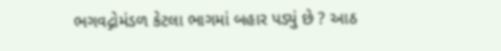ભગવદ્ગોમંડળ કેટલા ભાગમાં બહાર પડ્યું છે ? આઠ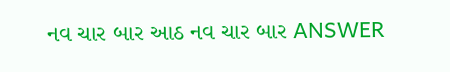નવ ચાર બાર આઠ નવ ચાર બાર ANSWER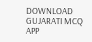DOWNLOAD GUJARATI MCQ APP